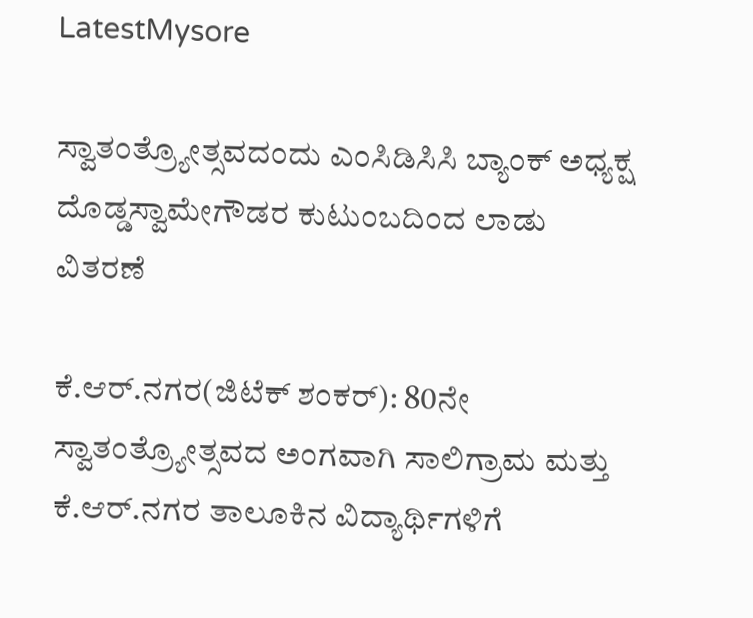LatestMysore

ಸ್ವಾತಂತ್ರ್ಯೋತ್ಸವದಂದು ಎಂಸಿಡಿಸಿಸಿ ಬ್ಯಾಂಕ್ ಅಧ್ಯಕ್ಷ ದೊಡ್ಡಸ್ವಾಮೇಗೌಡರ ಕುಟುಂಬದಿಂದ ಲಾಡು ವಿತರಣೆ

ಕೆ.ಆರ್.ನಗರ(ಜಿಟೆಕ್ ಶಂಕರ್): 80ನೇ ಸ್ವಾತಂತ್ರ್ಯೋತ್ಸವದ ಅಂಗವಾಗಿ ಸಾಲಿಗ್ರಾಮ ಮತ್ತು ಕೆ.ಆರ್.ನಗರ ತಾಲೂಕಿನ ವಿದ್ಯಾರ್ಥಿಗಳಿಗೆ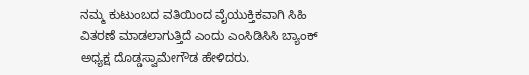ನಮ್ಮ ಕುಟುಂಬದ ವತಿಯಿಂದ ವೈಯುಕ್ತಿಕವಾಗಿ ಸಿಹಿ ವಿತರಣೆ ಮಾಡಲಾಗುತ್ತಿದೆ ಎಂದು ಎಂಸಿಡಿಸಿಸಿ ಬ್ಯಾಂಕ್ ಅಧ್ಯಕ್ಷ ದೊಡ್ಡಸ್ವಾಮೇಗೌಡ ಹೇಳಿದರು.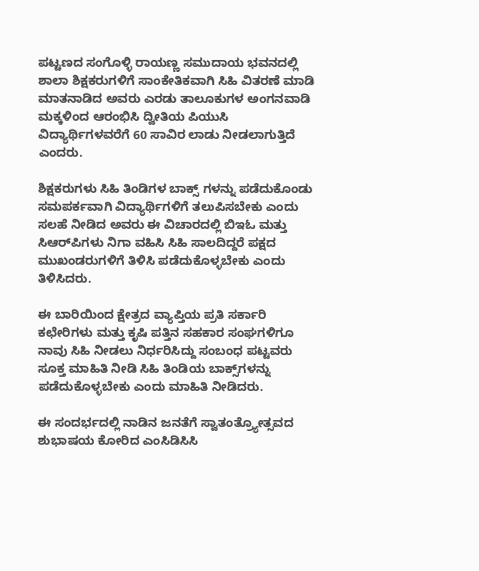ಪಟ್ಟಣದ ಸಂಗೊಳ್ಳಿ ರಾಯಣ್ಣ ಸಮುದಾಯ ಭವನದಲ್ಲಿ ಶಾಲಾ ಶಿಕ್ಷಕರುಗಳಿಗೆ ಸಾಂಕೇತಿಕವಾಗಿ ಸಿಹಿ ವಿತರಣೆ ಮಾಡಿ ಮಾತನಾಡಿದ ಅವರು ಎರಡು ತಾಲೂಕುಗಳ ಅಂಗನವಾಡಿ ಮಕ್ಕಳಿಂದ ಆರಂಭಿಸಿ ದ್ವೀತಿಯ ಪಿಯುಸಿ ವಿದ್ಯಾರ್ಥಿಗಳವರೆಗೆ 60 ಸಾವಿರ ಲಾಡು ನೀಡಲಾಗುತ್ತಿದೆ ಎಂದರು.

ಶಿಕ್ಷಕರುಗಳು ಸಿಹಿ ತಿಂಡಿಗಳ ಬಾಕ್ಸ್‌ ಗಳನ್ನು ಪಡೆದುಕೊಂಡು ಸಮಪರ್ಕವಾಗಿ ವಿದ್ಯಾರ್ಥಿಗಳಿಗೆ ತಲುಪಿಸಬೇಕು ಎಂದು ಸಲಹೆ ನೀಡಿದ ಅವರು ಈ ವಿಚಾರದಲ್ಲಿ ಬಿಇಓ ಮತ್ತು ಸಿಆರ್‌ಪಿಗಳು ನಿಗಾ ವಹಿಸಿ ಸಿಹಿ ಸಾಲದಿದ್ದರೆ ಪಕ್ಷದ ಮುಖಂಡರುಗಳಿಗೆ ತಿಳಿಸಿ ಪಡೆದುಕೊಳ್ಳಬೇಕು ಎಂದು ತಿಳಿಸಿದರು.

ಈ ಬಾರಿಯಿಂದ ಕ್ಷೇತ್ರದ ವ್ಯಾಪ್ತಿಯ ಪ್ರತಿ ಸರ್ಕಾರಿ ಕಛೇರಿಗಳು ಮತ್ತು ಕೃಷಿ ಪತ್ತಿನ ಸಹಕಾರ ಸಂಘಗಳಿಗೂ ನಾವು ಸಿಹಿ ನೀಡಲು ನಿರ್ಧರಿಸಿದ್ದು ಸಂಬಂಧ ಪಟ್ಟವರು ಸೂಕ್ತ ಮಾಹಿತಿ ನೀಡಿ ಸಿಹಿ ತಿಂಡಿಯ ಬಾಕ್ಸ್‌ಗಳನ್ನು ಪಡೆದುಕೊಳ್ಳಬೇಕು ಎಂದು ಮಾಹಿತಿ ನೀಡಿದರು.

ಈ ಸಂದರ್ಭದಲ್ಲಿ ನಾಡಿನ ಜನತೆಗೆ ಸ್ವಾತಂತ್ರ್ಯೋತ್ಸವದ ಶುಭಾಷಯ ಕೋರಿದ ಎಂಸಿಡಿಸಿಸಿ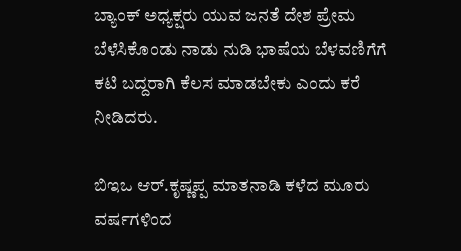ಬ್ಯಾಂಕ್ ಅಧ್ಯಕ್ಷರು ಯುವ ಜನತೆ ದೇಶ ಪ್ರೇಮ ಬೆಳೆಸಿಕೊಂಡು ನಾಡು ನುಡಿ ಭಾಷೆಯ ಬೆಳವಣಿಗೆಗೆ ಕಟಿ ಬದ್ದರಾಗಿ ಕೆಲಸ ಮಾಡಬೇಕು ಎಂದು ಕರೆ ನೀಡಿದರು.

ಬಿಇಒ ಆರ್.ಕೃಷ್ಣಪ್ಪ ಮಾತನಾಡಿ ಕಳೆದ ಮೂರು ವರ್ಷಗಳಿಂದ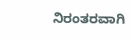ನಿರಂತರವಾಗಿ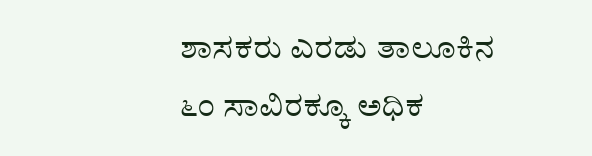ಶಾಸಕರು ಎರಡು ತಾಲೂಕಿನ ೬೦ ಸಾವಿರಕ್ಕೂ ಅಧಿಕ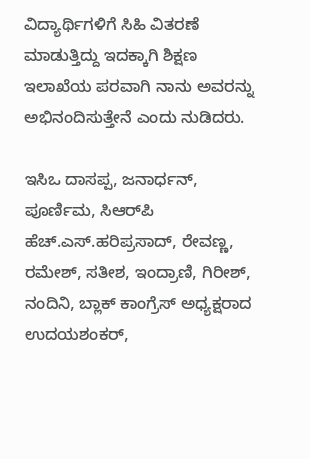ವಿದ್ಯಾರ್ಥಿಗಳಿಗೆ ಸಿಹಿ ವಿತರಣೆ ಮಾಡುತ್ತಿದ್ದು ಇದಕ್ಕಾಗಿ ಶಿಕ್ಷಣ ಇಲಾಖೆಯ ಪರವಾಗಿ ನಾನು ಅವರನ್ನು ಅಭಿನಂದಿಸುತ್ತೇನೆ ಎಂದು ನುಡಿದರು.

ಇಸಿಒ ದಾಸಪ್ಪ, ಜನಾರ್ಧನ್, ಪೂರ್ಣಿಮ, ಸಿಆರ್‌ಪಿ ಹೆಚ್.ಎಸ್.ಹರಿಪ್ರಸಾದ್, ರೇವಣ್ಣ, ರಮೇಶ್, ಸತೀಶ, ಇಂದ್ರಾಣಿ, ಗಿರೀಶ್, ನಂದಿನಿ, ಬ್ಲಾಕ್ ಕಾಂಗ್ರೆಸ್ ಅಧ್ಯಕ್ಷರಾದ ಉದಯಶಂಕರ್,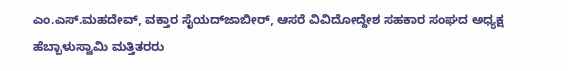ಎಂ.ಎಸ್.ಮಹದೇವ್, ವಕ್ತಾರ ಸೈಯದ್‌ಜಾಬೀರ್, ಆಸರೆ ವಿವಿದೋದ್ದೇಶ ಸಹಕಾರ ಸಂಘದ ಅಧ್ಯಕ್ಷ ಹೆಬ್ಬಾಳುಸ್ವಾಮಿ ಮತ್ತಿತರರು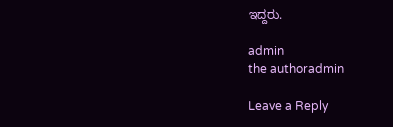ಇದ್ದರು.

admin
the authoradmin

Leave a Reply